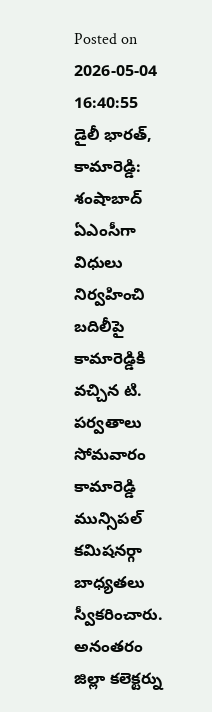Posted on 2026-05-04 16:40:55
డైలీ భారత్, కామారెడ్డి: శంషాబాద్ ఏఎంసీగా విధులు నిర్వహించి బదిలీపై కామారెడ్డికి వచ్చిన టి. పర్వతాలు సోమవారం కామారెడ్డి మున్సిపల్ కమిషనర్గా బాధ్యతలు స్వీకరించారు. అనంతరం జిల్లా కలెక్టర్ను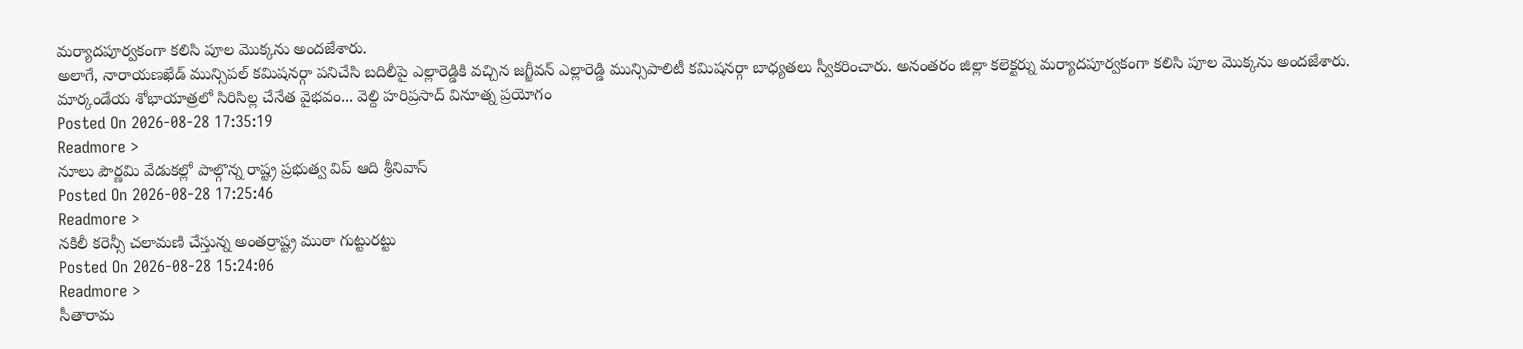మర్యాదపూర్వకంగా కలిసి పూల మొక్కను అందజేశారు.
అలాగే, నారాయణఖేడ్ మున్సిపల్ కమిషనర్గా పనిచేసి బదిలీపై ఎల్లారెడ్డికి వచ్చిన జగ్జీవన్ ఎల్లారెడ్డి మున్సిపాలిటీ కమిషనర్గా బాధ్యతలు స్వీకరించారు. అనంతరం జిల్లా కలెక్టర్ను మర్యాదపూర్వకంగా కలిసి పూల మొక్కను అందజేశారు.
మార్కండేయ శోభాయాత్రలో సిరిసిల్ల చేనేత వైభవం... వెల్ది హరిప్రసాద్ వినూత్న ప్రయోగం
Posted On 2026-08-28 17:35:19
Readmore >
నూలు పౌర్ణమి వేడుకల్లో పాల్గొన్న రాష్ట్ర ప్రభుత్వ విప్ ఆది శ్రీనివాస్
Posted On 2026-08-28 17:25:46
Readmore >
నకిలీ కరెన్సీ చలామణి చేస్తున్న అంతర్రాష్ట్ర ముఠా గుట్టురట్టు
Posted On 2026-08-28 15:24:06
Readmore >
సీతారామ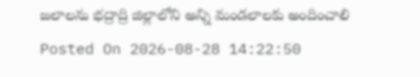జలాలను భద్రాద్రి జిల్లాలోని అన్ని మండలాలకు అందించాలి
Posted On 2026-08-28 14:22:50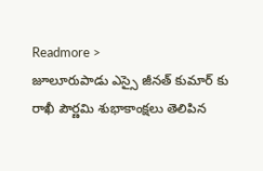Readmore >
జూలూరుపాడు ఎస్సై జీనత్ కుమార్ కు రాఖీ పౌర్ణమి శుభాకాంక్షలు తెలిపిన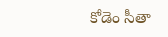కోడెం సీతా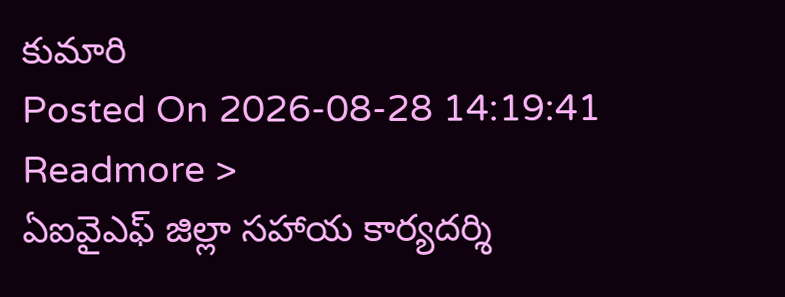కుమారి
Posted On 2026-08-28 14:19:41
Readmore >
ఏఐవైఎఫ్ జిల్లా సహాయ కార్యదర్శి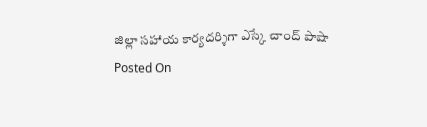జిల్లా సహాయ కార్యదర్శిగా ఎస్కే చాంద్ పాషా
Posted On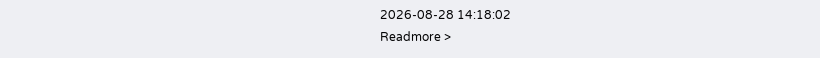2026-08-28 14:18:02
Readmore >